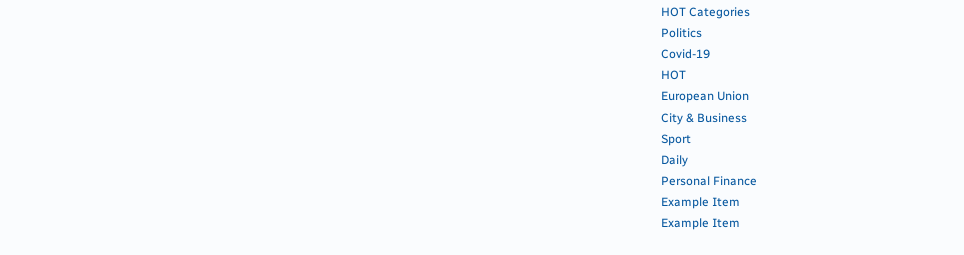HOT Categories
Politics
Covid-19
HOT
European Union
City & Business
Sport
Daily
Personal Finance
Example Item
Example Item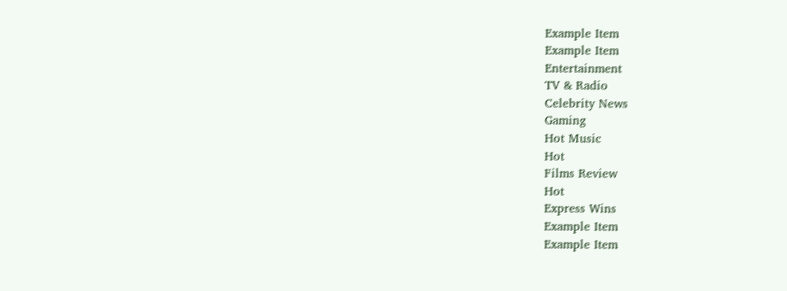Example Item
Example Item
Entertainment
TV & Radio
Celebrity News
Gaming
Hot Music
Hot
Films Review
Hot
Express Wins
Example Item
Example Item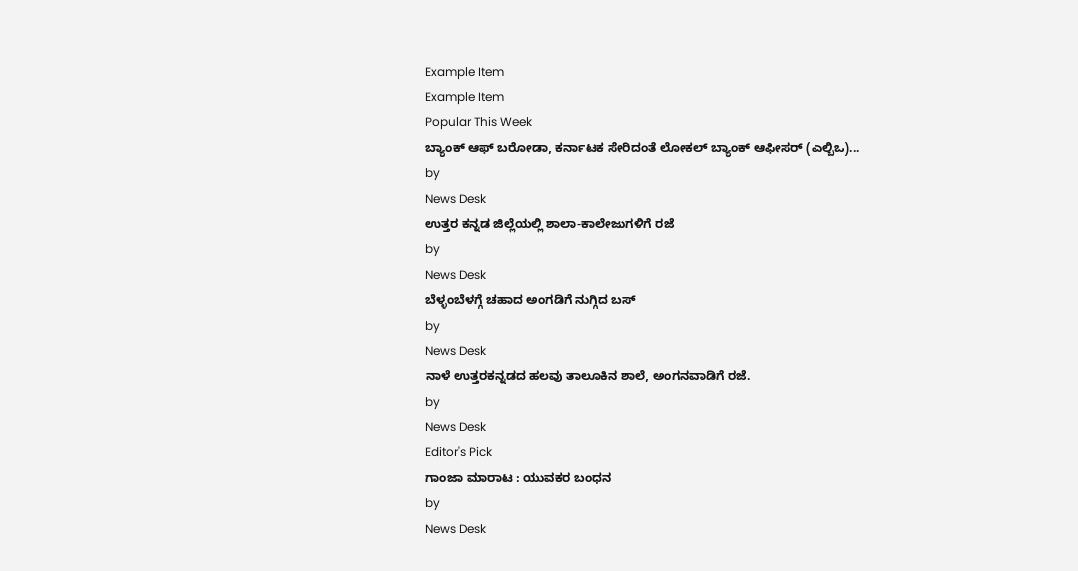Example Item
Example Item
Popular This Week
ಬ್ಯಾಂಕ್ ಆಫ್ ಬರೋಡಾ, ಕರ್ನಾಟಕ ಸೇರಿದಂತೆ ಲೋಕಲ್ ಬ್ಯಾಂಕ್ ಆಫೀಸರ್ (ಎಲ್ಬಿಒ)...
by
News Desk
ಉತ್ತರ ಕನ್ನಡ ಜಿಲ್ಲೆಯಲ್ಲಿ ಶಾಲಾ-ಕಾಲೇಜುಗಳಿಗೆ ರಜೆ
by
News Desk
ಬೆಳ್ಳಂಬೆಳಗ್ಗೆ ಚಹಾದ ಅಂಗಡಿಗೆ ನುಗ್ಗಿದ ಬಸ್
by
News Desk
ನಾಳೆ ಉತ್ತರಕನ್ನಡದ ಹಲವು ತಾಲೂಕಿನ ಶಾಲೆ, ಅಂಗನವಾಡಿಗೆ ರಜೆ.
by
News Desk
Editor's Pick
ಗಾಂಜಾ ಮಾರಾಟ : ಯುವಕರ ಬಂಧನ
by
News Desk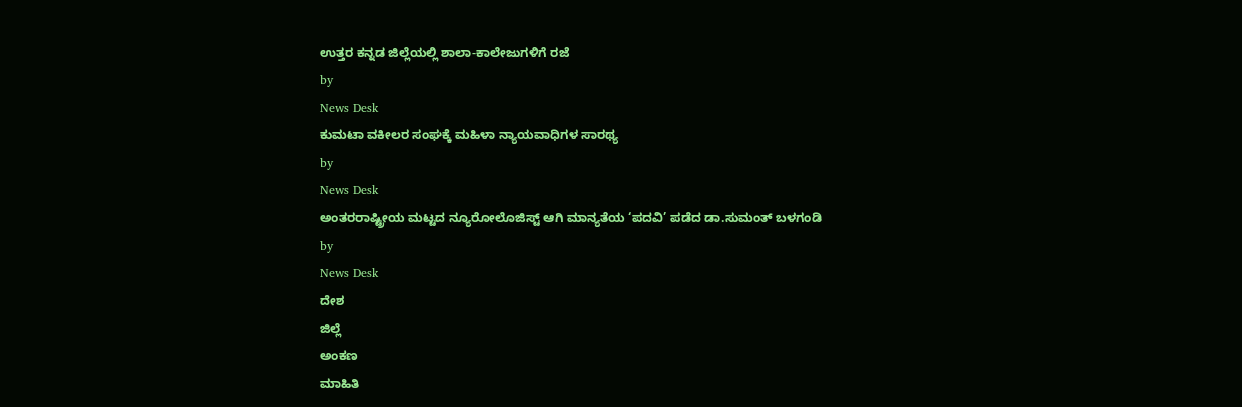ಉತ್ತರ ಕನ್ನಡ ಜಿಲ್ಲೆಯಲ್ಲಿ ಶಾಲಾ-ಕಾಲೇಜುಗಳಿಗೆ ರಜೆ
by
News Desk
ಕುಮಟಾ ವಕೀಲರ ಸಂಘಕ್ಕೆ ಮಹಿಳಾ ನ್ಯಾಯವಾಧಿಗಳ ಸಾರಥ್ಯ
by
News Desk
ಅಂತರರಾಷ್ಟ್ರೀಯ ಮಟ್ಟದ ನ್ಯೂರೋಲೊಜಿಸ್ಟ್ ಆಗಿ ಮಾನ್ಯತೆಯ ‘ಪದವಿ’ ಪಡೆದ ಡಾ.ಸುಮಂತ್ ಬಳಗಂಡಿ
by
News Desk
ದೇಶ
ಜಿಲ್ಲೆ
ಅಂಕಣ
ಮಾಹಿತಿ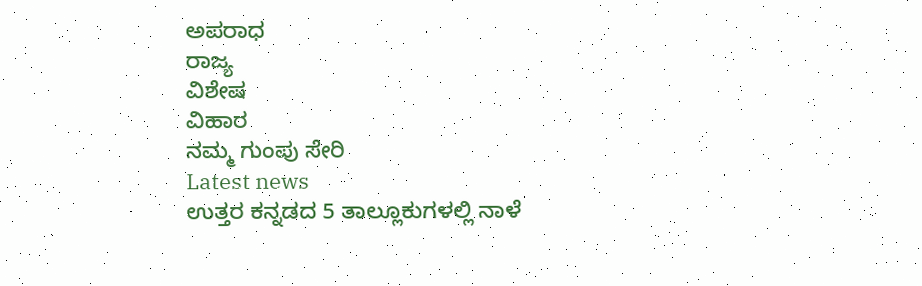ಅಪರಾಧ
ರಾಜ್ಯ
ವಿಶೇಷ
ವಿಹಾರ
ನಮ್ಮ ಗುಂಪು ಸೇರಿ
Latest news
ಉತ್ತರ ಕನ್ನಡದ 5 ತಾಲ್ಲೂಕುಗಳಲ್ಲಿ ನಾಳೆ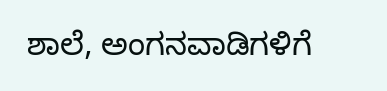ಶಾಲೆ, ಅಂಗನವಾಡಿಗಳಿಗೆ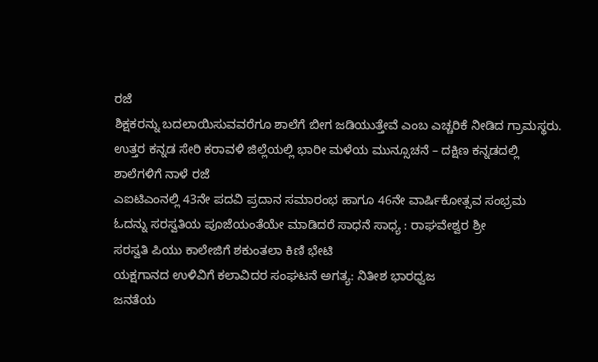ರಜೆ
ಶಿಕ್ಷಕರನ್ನು ಬದಲಾಯಿಸುವವರೆಗೂ ಶಾಲೆಗೆ ಬೀಗ ಜಡಿಯುತ್ತೇವೆ ಎಂಬ ಎಚ್ಚರಿಕೆ ನೀಡಿದ ಗ್ರಾಮಸ್ಥರು.
ಉತ್ತರ ಕನ್ನಡ ಸೇರಿ ಕರಾವಳಿ ಜಿಲ್ಲೆಯಲ್ಲಿ ಭಾರೀ ಮಳೆಯ ಮುನ್ಸೂಚನೆ – ದಕ್ಷಿಣ ಕನ್ನಡದಲ್ಲಿ ಶಾಲೆಗಳಿಗೆ ನಾಳೆ ರಜೆ
ಎಐಟಿಎಂನಲ್ಲಿ 43ನೇ ಪದವಿ ಪ್ರದಾನ ಸಮಾರಂಭ ಹಾಗೂ 46ನೇ ವಾರ್ಷಿಕೋತ್ಸವ ಸಂಭ್ರಮ
ಓದನ್ನು ಸರಸ್ವತಿಯ ಪೂಜೆಯಂತೆಯೇ ಮಾಡಿದರೆ ಸಾಧನೆ ಸಾಧ್ಯ : ರಾಘವೇಶ್ವರ ಶ್ರೀ
ಸರಸ್ವತಿ ಪಿಯು ಕಾಲೇಜಿಗೆ ಶಕುಂತಲಾ ಕಿಣಿ ಭೇಟಿ
ಯಕ್ಷಗಾನದ ಉಳಿವಿಗೆ ಕಲಾವಿದರ ಸಂಘಟನೆ ಅಗತ್ಯ: ನಿತೀಶ ಭಾರಧ್ವಜ
ಜನತೆಯ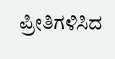ಪ್ರೀತಿಗಳಿಸಿದ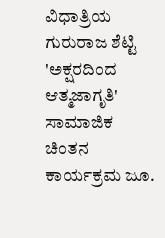ವಿಧಾತ್ರಿಯ ಗುರುರಾಜ ಶೆಟ್ಟಿ
'ಅಕ್ಷರದಿಂದ ಆತ್ಮಜಾಗೃತಿ' ಸಾಮಾಜಿಕ ಚಿಂತನ ಕಾರ್ಯಕ್ರಮ ಜೂ.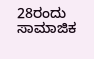28ರಂದು
ಸಾಮಾಜಿಕ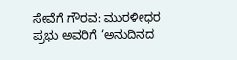ಸೇವೆಗೆ ಗೌರವ: ಮುರಳೀಧರ ಪ್ರಭು ಅವರಿಗೆ ‘ಅನುದಿನದ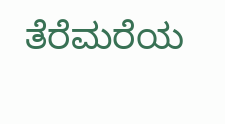ತೆರೆಮರೆಯ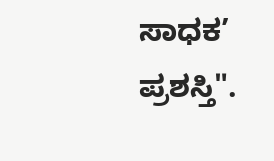ಸಾಧಕ’ ಪ್ರಶಸ್ತಿ".